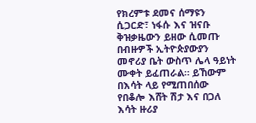የክረምቱ ደመና ሰማዩን ሲጋርድ፣ ነፋሱ እና ዝናቡ ቅዝቃዜውን ይዘው ሲመጡ በብዙዎች ኢትዮጵያውያን መኖሪያ ቤት ውስጥ ሌላ ዓይነት ሙቀት ይፈጠራል። ይኸውም በእሳት ላይ የሚጠበሰው የበቆሎ እሸት ሽታ እና በጋለ እሳት ዙሪያ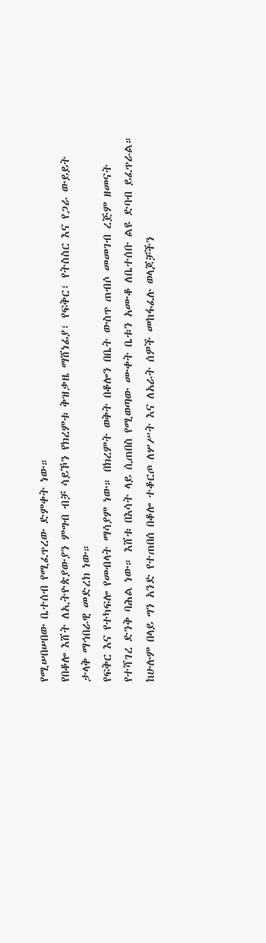የሚሠበሠበው ቤተሰብ የሚፈጥረው ድምቀት ነው።
የበቆሎ እሸት ለኢትዮጵያውያን ምግብ ብቻ ሳይኾን የክረምቱ ቅዝቃዜ ማሸነፊያ፣ የፍቅር፣ የትስስር እና የጋራ ውይይት ታላቅ ማኅበራዊ መድረክ ነው።
የፍቅር እና የተካፍሎ የመብላት ማሳያም ነው። በክረምት ወቅት በቆሎን በቤት ውስጥ ጠብሶ መመገብ ረጅም ዘመናት የተሻገረ ድንቅ ባሕል ነው። እሸቱ በእሳት ላይ ሲጠበስ የሚወጣው ሙቀት ቤቱን አሙቆ ለቤተሰቡ ልዩ ድባብ ይፈጥራል።
ከሁሉም በላይ ግን አንድ የተጠበሰ በቆሎ ተቆርጦ ለሦሥት እና ለአራት ሰዎች መከፋፈሉ ወላጆቻችን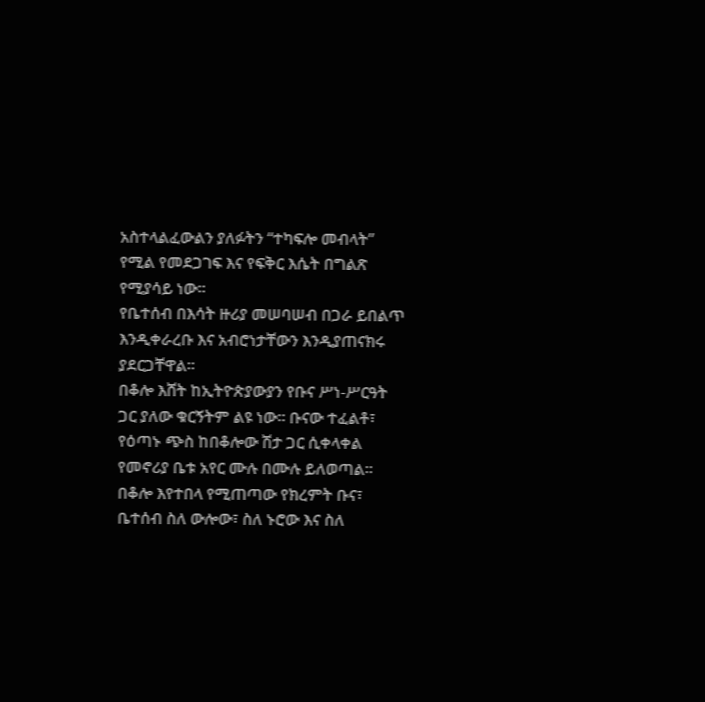አስተላልፈውልን ያለፉትን “ተካፍሎ መብላት” የሚል የመደጋገፍ እና የፍቅር እሴት በግልጽ የሚያሳይ ነው።
የቤተሰብ በእሳት ዙሪያ መሠባሠብ በጋራ ይበልጥ እንዲቀራረቡ እና አብሮነታቸውን እንዲያጠናክሩ ያደርጋቸዋል።
በቆሎ እሸት ከኢትዮጵያውያን የቡና ሥነ-ሥርዓት ጋር ያለው ቁርኝትም ልዩ ነው። ቡናው ተፈልቶ፣ የዕጣኑ ጭስ ከበቆሎው ሽታ ጋር ሲቀላቀል የመኖሪያ ቤቱ አየር ሙሉ በሙሉ ይለወጣል።
በቆሎ እየተበላ የሚጠጣው የክረምት ቡና፣ ቤተሰብ ስለ ውሎው፣ ስለ ኑሮው እና ስለ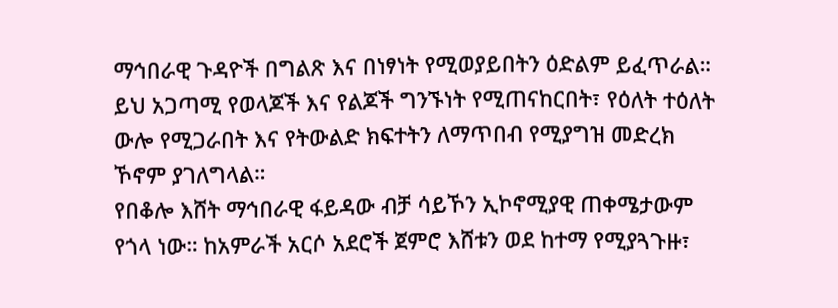ማኅበራዊ ጉዳዮች በግልጽ እና በነፃነት የሚወያይበትን ዕድልም ይፈጥራል።
ይህ አጋጣሚ የወላጆች እና የልጆች ግንኙነት የሚጠናከርበት፣ የዕለት ተዕለት ውሎ የሚጋራበት እና የትውልድ ክፍተትን ለማጥበብ የሚያግዝ መድረክ ኾኖም ያገለግላል።
የበቆሎ እሸት ማኅበራዊ ፋይዳው ብቻ ሳይኾን ኢኮኖሚያዊ ጠቀሜታውም የጎላ ነው። ከአምራች አርሶ አደሮች ጀምሮ እሸቱን ወደ ከተማ የሚያጓጉዙ፣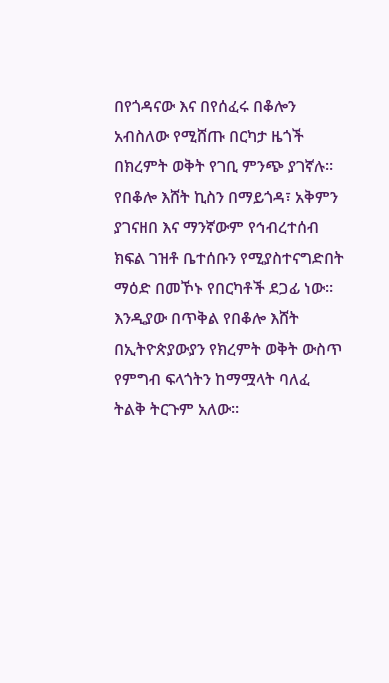በየጎዳናው እና በየሰፈሩ በቆሎን አብስለው የሚሸጡ በርካታ ዜጎች በክረምት ወቅት የገቢ ምንጭ ያገኛሉ።
የበቆሎ እሸት ኪስን በማይጎዳ፣ አቅምን ያገናዘበ እና ማንኛውም የኅብረተሰብ ክፍል ገዝቶ ቤተሰቡን የሚያስተናግድበት ማዕድ በመኾኑ የበርካቶች ደጋፊ ነው።
እንዲያው በጥቅል የበቆሎ እሸት በኢትዮጵያውያን የክረምት ወቅት ውስጥ የምግብ ፍላጎትን ከማሟላት ባለፈ ትልቅ ትርጉም አለው።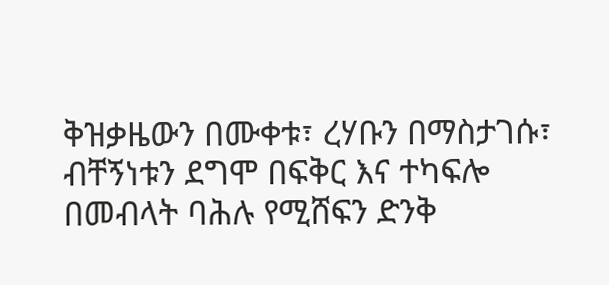ቅዝቃዜውን በሙቀቱ፣ ረሃቡን በማስታገሱ፣ ብቸኝነቱን ደግሞ በፍቅር እና ተካፍሎ በመብላት ባሕሉ የሚሸፍን ድንቅ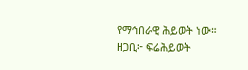የማኅበራዊ ሕይወት ነው።
ዘጋቢ፦ ፍሬሕይወት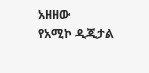አዘዘው
የአሚኮ ዲጂታል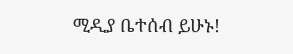ሚዲያ ቤተሰብ ይሁኑ!